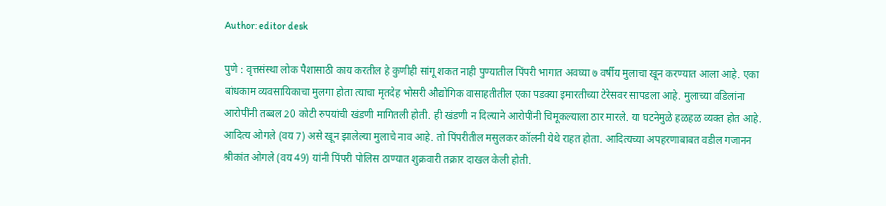Author: editor desk

पुणे : वृत्तसंस्था लोक पैशासाठी काय करतील हे कुणीही सांगू शकत नाही पुण्यातील पिंपरी भागात अवघ्या ७ वर्षीय मुलाचा खून करण्यात आला आहे. एका बांधकाम व्यवसायिकाचा मुलगा होता त्याचा मृतदेह भोसरी औद्योगिक वासाहतीतील एका पडक्या इमारतीच्या टेरेसवर सापडला आहे. मुलाच्या वडिलांना आरोपींनी तब्बल 20 कोटी रुपयांची खंडणी मागितली होती. ही खंडणी न दिल्याने आरोपींनी चिमूकल्याला ठार मारले. या घटनेमुळे हळहळ व्यक्त होत आहे. आदित्य ओगले (वय 7) असे खून झालेल्या मुलाचे नाव आहे. तो पिंपरीतील मसुलकर कॉलनी येथे राहत होता. आदित्यच्या अपहरणाबाबत वडील गजानन श्रीकांत ओगले (वय 49) यांनी पिंपरी पोलिस ठाण्यात शुक्रवारी तक्रार दाखल केली होती.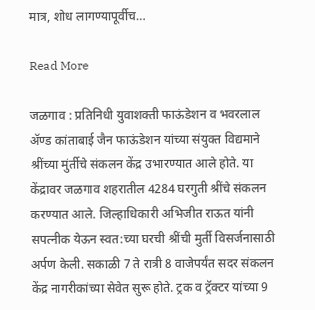मात्र, शोध लागण्यापूर्वीच…

Read More

जळगाव : प्रतिनिधी युवाशक्ती फाऊंडेशन व भवरलाल ॲण्ड कांताबाई जैन फाऊंडेशन यांच्या संयुक्त विद्यमाने श्रींच्या मुंर्तीचे संकलन केंद्र उभारण्यात आले होते. या केंद्रावर जळगाव शहरातील 4284 घरगुती श्रींचे संकलन करण्यात आले. जिल्हाधिकारी अभिजीत राऊत यांनी सपत्नीक येऊन स्वत:च्या घरची श्रींची मुर्ती विसर्जनासाठी अर्पण केली. सकाळी 7 ते रात्री 8 वाजेपर्यंत सदर संकलन केंद्र नागरीकांच्या सेवेत सुरू होते. ट्रक व ट्रॅक्टर यांच्या 9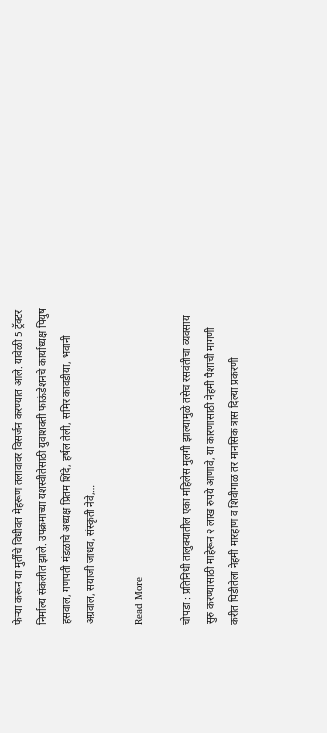फेऱ्या करून या मुर्तींचे विधीवत मेहरूण तलावावर विसर्जन करण्यात आले. यावेळी 5 ट्रॅक्टर निर्माल्य संकलीत झाले. उपक्रमाच्या यशस्वीतेसाठी युवाशक्ती फाऊंडेशनचे कार्याध्यक्ष पियुष हसवाल, गणपती मंडळाचे अध्यक्ष प्रितम शिंदे, हर्षल तेली, समिर कावडीया, भवानी अग्रवाल, सयाजी जाधव, संस्कृती नेवे,…

Read More

चोपडा : प्रतिनिधी तालुक्यातील एका महिलेस मुलगी झाल्यामुळे तसेच रसवंतीचा व्यवसाय सुरु करण्यासाठी माहेरून २ लाख रुपये आणावे, या कारणासाठी नेहमी पैशाची मागणी करीत पिडीतेला नेहमी मारहाण व शिवीगाळ तर मानसिक त्रास दिल्या प्रकरणी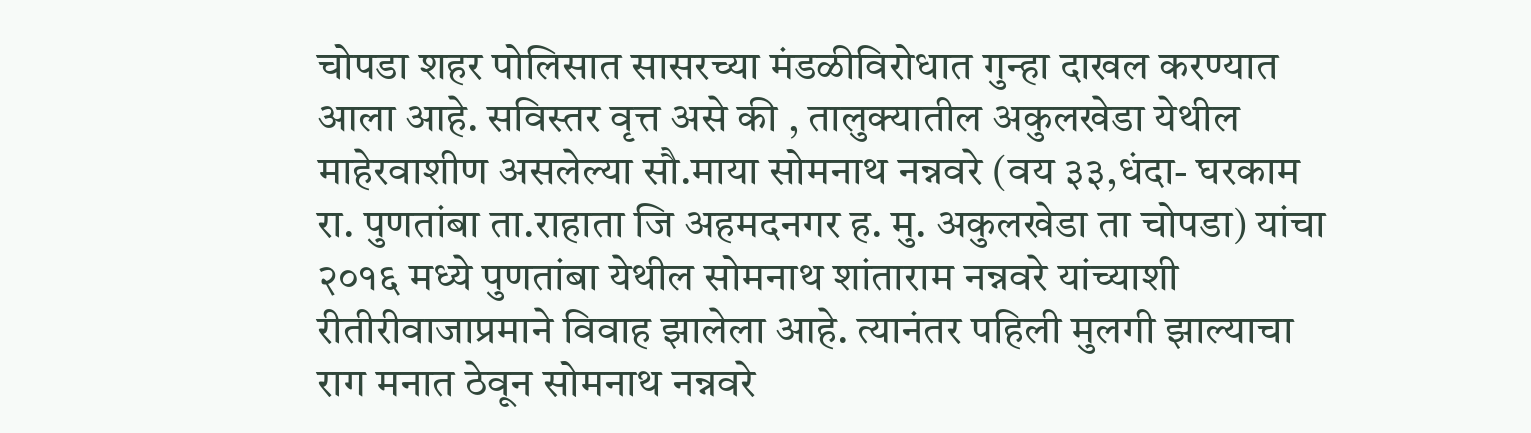चोपडा शहर पोलिसात सासरच्या मंडळीविरोधात गुन्हा दाखल करण्यात आला आहे. सविस्तर वृत्त असे की , तालुक्यातील अकुलखेडा येथील माहेरवाशीण असलेल्या सौ.माया सोमनाथ नन्नवरे (वय ३३,धंदा- घरकाम रा. पुणतांबा ता.राहाता जि अहमदनगर ह. मु. अकुलखेडा ता चोपडा) यांचा २०१६ मध्ये पुणतांबा येथील सोमनाथ शांताराम नन्नवरे यांच्याशी रीतीरीवाजाप्रमाने विवाह झालेला आहे. त्यानंतर पहिली मुलगी झाल्याचा राग मनात ठेवून सोमनाथ नन्नवरे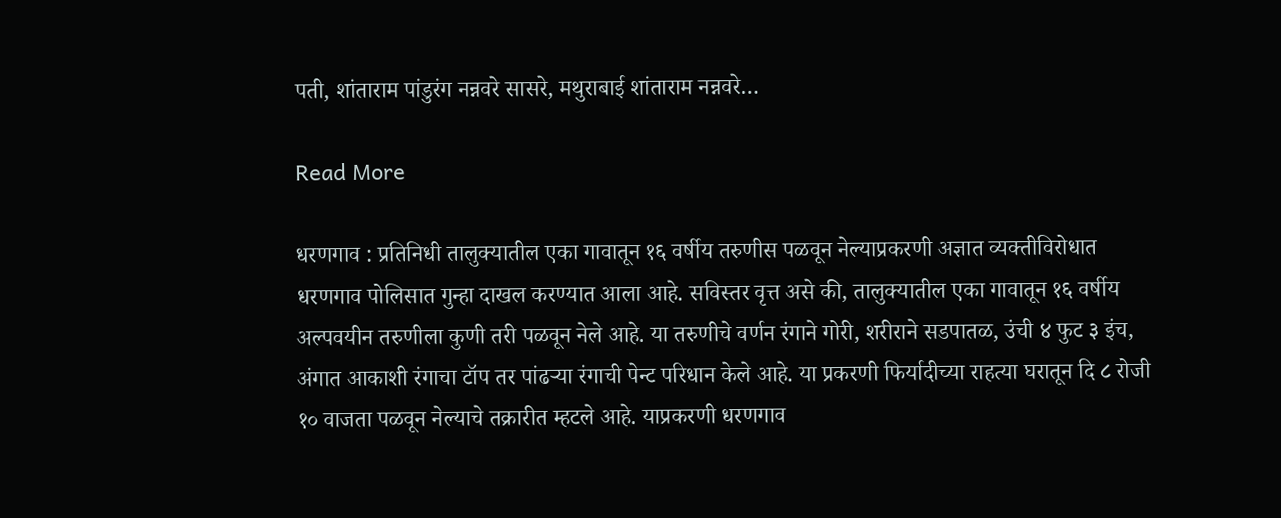पती, शांताराम पांडुरंग नन्नवरे सासरे, मथुराबाई शांताराम नन्नवरे…

Read More

धरणगाव : प्रतिनिधी तालुक्यातील एका गावातून १६ वर्षीय तरुणीस पळवून नेल्याप्रकरणी अज्ञात व्यक्तीविरोधात धरणगाव पोलिसात गुन्हा दाखल करण्यात आला आहे. सविस्तर वृत्त असे की, तालुक्यातील एका गावातून १६ वर्षीय अल्पवयीन तरुणीला कुणी तरी पळवून नेले आहे. या तरुणीचे वर्णन रंगाने गोरी, शरीराने सडपातळ, उंची ४ फुट ३ इंच, अंगात आकाशी रंगाचा टॉप तर पांढऱ्या रंगाची पेन्ट परिधान केले आहे. या प्रकरणी फिर्यादीच्या राहत्या घरातून दि ८ रोजी १० वाजता पळवून नेल्याचे तक्रारीत म्हटले आहे. याप्रकरणी धरणगाव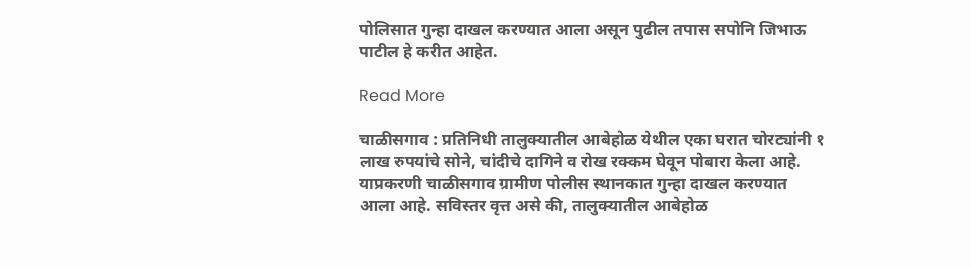पोलिसात गुन्हा दाखल करण्यात आला असून पुढील तपास सपोनि जिभाऊ पाटील हे करीत आहेत.

Read More

चाळीसगाव : प्रतिनिधी तालुक्यातील आबेहोळ येथील एका घरात चोरट्यांनी १ लाख रुपयांचे सोने, चांदीचे दागिने व रोख रक्कम घेवून पोबारा केला आहे. याप्रकरणी चाळीसगाव ग्रामीण पोलीस स्थानकात गुन्हा दाखल करण्यात आला आहे. सविस्तर वृत्त असे की, तालुक्यातील आबेहोळ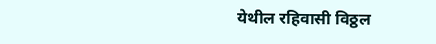येथील रहिवासी विठ्ठल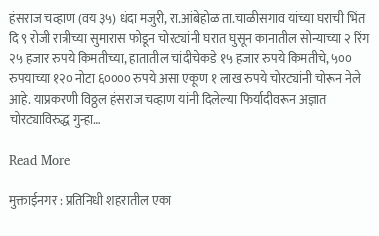हंसराज चव्हाण (वय ३५) धंदा मजुरी, रा.आंबेहोळ ता.चाळीसगाव यांच्या घराची भिंत दि ९ रोजी रात्रीच्या सुमारास फोडून चोरट्यांनी घरात घुसून कानातील सोन्याच्या २ रिंग २५ हजार रुपये किमतीच्या, हातातील चांदीचेकडे १५ हजार रुपये किमतीचे, ५०० रुपयाच्या १२० नोटा ६०००० रुपये असा एकूण १ लाख रुपये चोरट्यांनी चोरून नेले आहे. याप्रकरणी विठ्ठल हंसराज चव्हाण यांनी दिलेल्या फिर्यादीवरून अज्ञात चोरट्याविरुद्ध गुन्हा…

Read More

मुक्ताईनगर : प्रतिनिधी शहरातील एका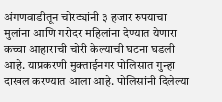अंगणवाडीतून चोरट्यांनी ३ हजार रुपयाचा मुलांना आणि गरोदर महिलांना देण्यात येणारा कच्चा आहाराची चोरी केल्याची घटना घडली आहे. याप्रकरणी मुक्ताईनगर पोलिसात गुन्हा दाखल करण्यात आला आहे. पोलिसांनी दिलेल्या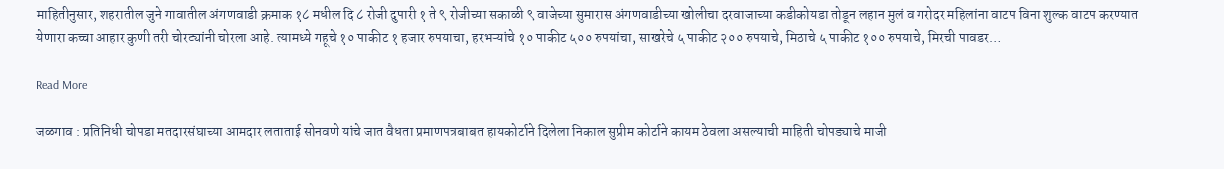माहितीनुसार, शहरातील जुने गावातील अंगणवाडी क्रमाक १८ मधील दि ८ रोजी दुपारी १ ते ९ रोजीच्या सकाळी ९ वाजेच्या सुमारास अंगणवाडीच्या खोलीचा दरवाजाच्या कडीकोयडा तोडून लहान मुलं व गरोदर महिलांना वाटप विना शुल्क वाटप करण्यात येणारा कच्चा आहार कुणी तरी चोरट्यांनी चोरला आहे. त्यामध्ये गहूचे १० पाकीट १ हजार रुपयाचा, हरभऱ्यांचे १० पाकीट ५०० रुपयांचा, साखरेचे ५ पाकीट २०० रुपयाचे, मिठाचे ५ पाकीट १०० रुपयाचे, मिरची पावडर…

Read More

जळगाव : प्रतिनिधी चोपडा मतदारसंघाच्या आमदार लताताई सोनवणे यांचे जात वैधता प्रमाणपत्रबाबत हायकोर्टाने दिलेला निकाल सुप्रीम कोर्टाने कायम ठेवला असल्याची माहिती चोपड्याचे माजी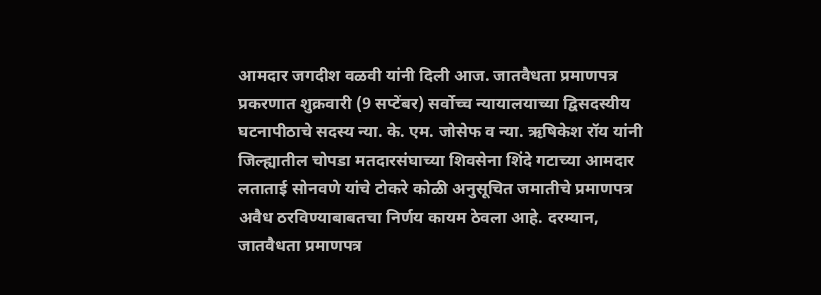आमदार जगदीश वळवी यांनी दिली आज. जातवैधता प्रमाणपत्र प्रकरणात शुक्रवारी (9 सप्टेंबर) सर्वोच्च न्यायालयाच्या द्विसदस्यीय घटनापीठाचे सदस्य न्या. के. एम. जोसेफ व न्या. ऋषिकेश रॉय यांनी जिल्ह्यातील चोपडा मतदारसंघाच्या शिवसेना शिंदे गटाच्या आमदार लताताई सोनवणे यांचे टोकरे कोळी अनुसूचित जमातीचे प्रमाणपत्र अवैध ठरविण्याबाबतचा निर्णय कायम ठेवला आहे. दरम्यान, जातवैधता प्रमाणपत्र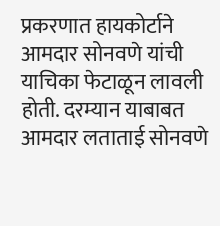प्रकरणात हायकोर्टाने आमदार सोनवणे यांची याचिका फेटाळून लावली होती. दरम्यान याबाबत आमदार लताताई सोनवणे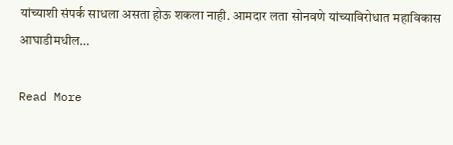यांच्याशी संपर्क साधला असता होऊ शकला नाही. आमदार लता सोनवणे यांच्याविरोधात महाविकास आघाडीमधील…

Read More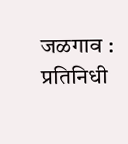जळगाव : प्रतिनिधी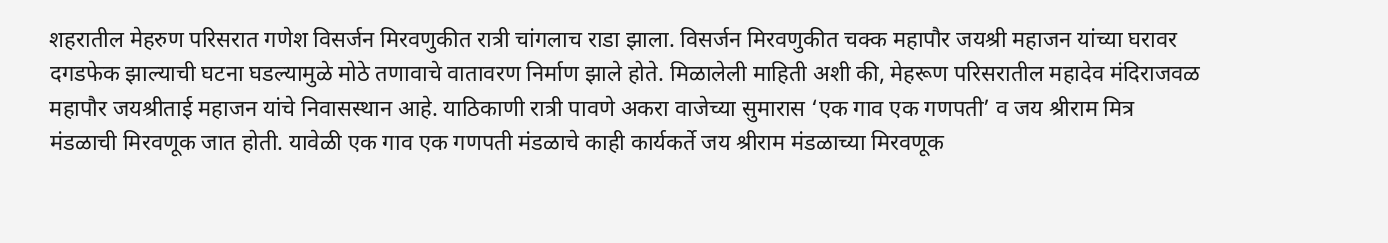शहरातील मेहरुण परिसरात गणेश विसर्जन मिरवणुकीत रात्री चांगलाच राडा झाला. विसर्जन मिरवणुकीत चक्क महापौर जयश्री महाजन यांच्या घरावर दगडफेक झाल्याची घटना घडल्यामुळे मोठे तणावाचे वातावरण निर्माण झाले होते. मिळालेली माहिती अशी की, मेहरूण परिसरातील महादेव मंदिराजवळ महापौर जयश्रीताई महाजन यांचे निवासस्थान आहे. याठिकाणी रात्री पावणे अकरा वाजेच्या सुमारास ‘एक गाव एक गणपती’ व जय श्रीराम मित्र मंडळाची मिरवणूक जात होती. यावेळी एक गाव एक गणपती मंडळाचे काही कार्यकर्ते जय श्रीराम मंडळाच्या मिरवणूक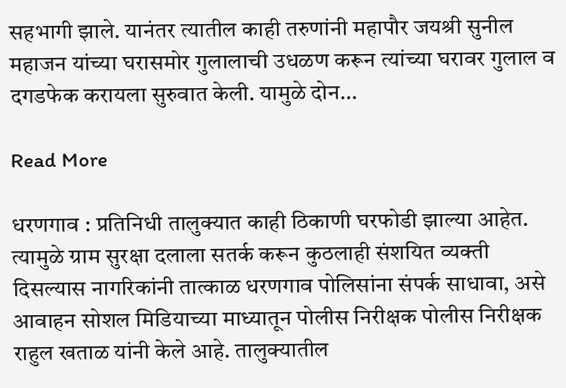सहभागी झाले. यानंतर त्यातील काही तरुणांनी महापौर जयश्री सुनील महाजन यांच्या घरासमोर गुलालाची उधळण करून त्यांच्या घरावर गुलाल व दगडफेक करायला सुरुवात केली. यामुळे दोन…

Read More

धरणगाव : प्रतिनिधी तालुक्यात काही ठिकाणी घरफोडी झाल्या आहेत. त्यामुळे ग्राम सुरक्षा दलाला सतर्क करून कुठलाही संशयित व्यक्ती दिसल्यास नागरिकांनी तात्काळ धरणगाव पोलिसांना संपर्क साधावा, असे आवाहन सोशल मिडियाच्या माध्यातून पोलीस निरीक्षक पोलीस निरीक्षक राहुल खताळ यांनी केले आहे. तालुक्यातील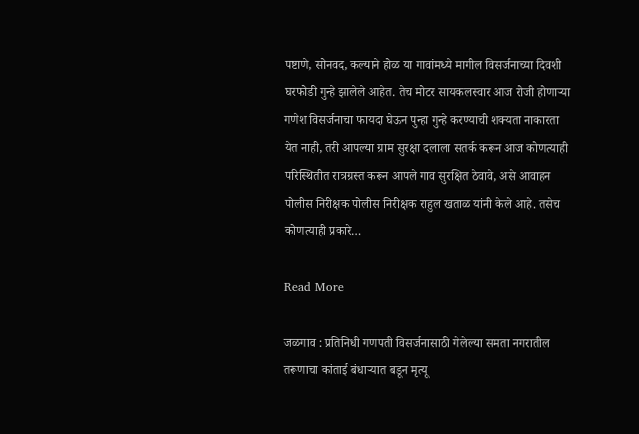पष्टाणे, सोनवद, कल्याने होळ या गावांमध्ये मागील विसर्जनाच्या दिवशी घरफोडी गुन्हे झालेले आहेत. तेच मोटर सायकलस्वार आज रोजी होणाऱ्या गणेश विसर्जनाचा फायदा घेऊन पुन्हा गुन्हे करण्याची शक्यता नाकारता येत नाही, तरी आपल्या ग्राम सुरक्षा दलाला सतर्क करून आज कोणत्याही परिस्थितीत रात्रग्रस्त करून आपले गाव सुरक्षित ठेवावे, असे आवाहन पोलीस निरीक्षक पोलीस निरीक्षक राहुल खताळ यांनी केले आहे. तसेच कोणत्याही प्रकारे…

Read More

जळगाव : प्रतिनिधी गणपती विसर्जनासाठी गेलेल्या समता नगरातील तरूणाचा कांताई बंधाऱ्यात बडून मृत्यू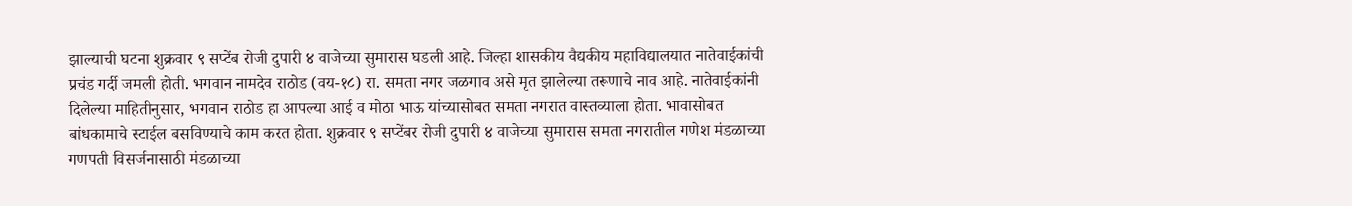झाल्याची घटना शुक्रवार ९ सप्टेंब रोजी दुपारी ४ वाजेच्या सुमारास घडली आहे. जिल्हा शासकीय वैद्यकीय महाविद्यालयात नातेवाईकांची प्रचंड गर्दी जमली होती. भगवान नामदेव राठोड (वय-१८) रा. समता नगर जळगाव असे मृत झालेल्या तरूणाचे नाव आहे. नातेवाईकांनी दिलेल्या माहितीनुसार, भगवान राठोड हा आपल्या आई व मोठा भाऊ यांच्यासोबत समता नगरात वास्तव्याला होता. भावासोबत बांधकामाचे स्टाईल बसविण्याचे काम करत होता. शुक्रवार ९ सप्टेंबर रोजी दुपारी ४ वाजेच्या सुमारास समता नगरातील गणेश मंडळाच्या गणपती विसर्जनासाठी मंडळाच्या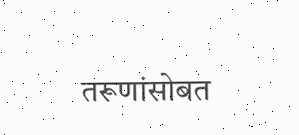तरूणांसोबत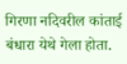गिरणा नदिवरील कांताई बंधारा येथे गेला होता.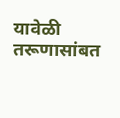यावेळी तरूणासांबत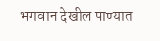भगवान देखील पाण्यात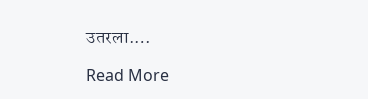उतरला.…

Read More